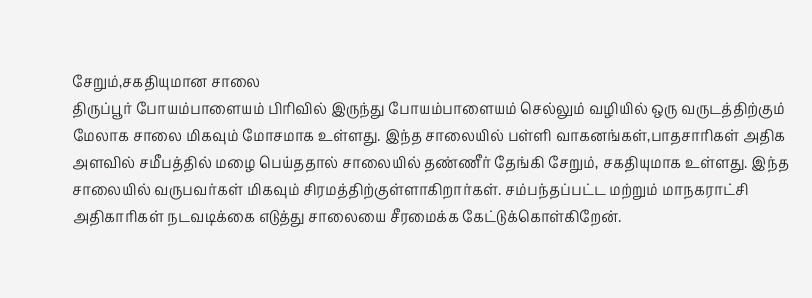சேறும்,சகதியுமான சாலை
திருப்பூர் போயம்பாளையம் பிரிவில் இருந்து போயம்பாளையம் செல்லும் வழியில் ஒரு வருடத்திற்கும் மேலாக சாலை மிகவும் மோசமாக உள்ளது. இந்த சாலையில் பள்ளி வாகனங்கள்,பாதசாரிகள் அதிக அளவில் சமீபத்தில் மழை பெய்ததால் சாலையில் தண்ணீர் தேங்கி சேறும், சகதியுமாக உள்ளது. இந்த சாலையில் வருபவர்கள் மிகவும் சிரமத்திற்குள்ளாகிறார்கள். சம்பந்தப்பட்ட மற்றும் மாநகராட்சி அதிகாரிகள் நடவடிக்கை எடுத்து சாலையை சீரமைக்க கேட்டுக்கொள்கிறேன்.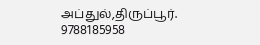அப்துல்,திருப்பூர்.
9788185958